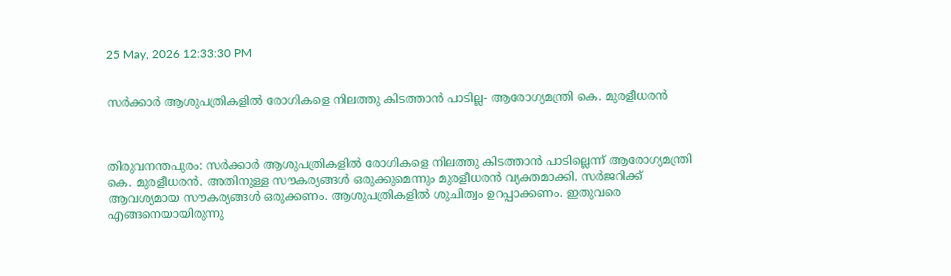25 May, 2026 12:33:30 PM


സർക്കാർ ആശുപത്രികളിൽ രോഗികളെ നിലത്തു കിടത്താൻ പാടില്ല- ആരോഗ്യമന്ത്രി കെ. മുരളീധരൻ



തിരുവനന്തപുരം: സർക്കാർ ആശുപത്രികളിൽ രോഗികളെ നിലത്തു കിടത്താൻ പാടില്ലെന്ന് ആരോഗ്യമന്ത്രി കെ. മുരളീധരൻ. അതിനുള്ള സൗകര്യങ്ങൾ ഒരുക്കുമെന്നും മുരളീധരൻ വ്യക്തമാക്കി. സർജറിക്ക് ആവശ്യമായ സൗകര്യങ്ങൾ ഒരുക്കണം. ആശുപത്രികളിൽ ശുചിത്വം ഉറപ്പാക്കണം. ഇതുവരെ എങ്ങനെയായിരുന്നു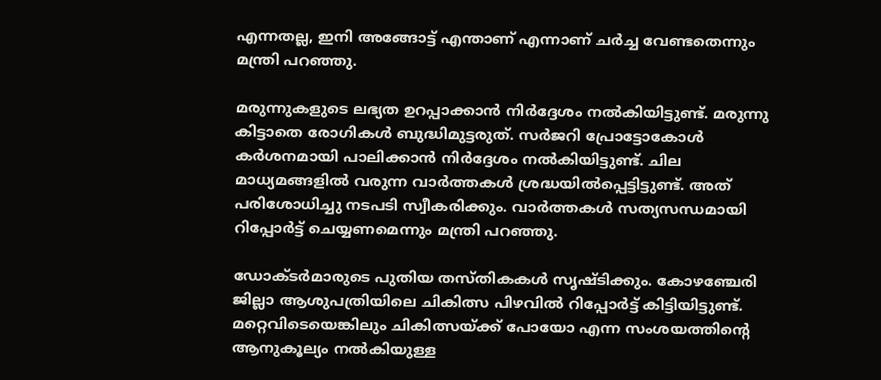എന്നതല്ല, ഇനി അങ്ങോട്ട് എന്താണ് എന്നാണ് ചർച്ച വേണ്ടതെന്നും മന്ത്രി പറഞ്ഞു.

മരുന്നുകളുടെ ലഭ്യത ഉറപ്പാക്കാൻ നിർദ്ദേശം നൽകിയിട്ടുണ്ട്. മരുന്നു കിട്ടാതെ രോഗികൾ ബുദ്ധിമുട്ടരുത്. സർജറി പ്രോട്ടോകോൾ കർശനമായി പാലിക്കാൻ നിർദ്ദേശം നൽകിയിട്ടുണ്ട്. ചില മാധ്യമങ്ങളിൽ വരുന്ന വാർത്തകൾ ശ്രദ്ധയിൽപ്പെട്ടിട്ടുണ്ട്. അത് പരിശോധിച്ചു നടപടി സ്വീകരിക്കും. വാർത്തകൾ സത്യസന്ധമായി റിപ്പോർട്ട് ചെയ്യണമെന്നും മന്ത്രി പറഞ്ഞു.

ഡോക്ടർമാരുടെ പുതിയ തസ്തികകൾ സൃഷ്ടിക്കും. കോഴഞ്ചേരി ജില്ലാ ആശുപത്രിയിലെ ചികിത്സ പിഴവിൽ റിപ്പോർട്ട് കിട്ടിയിട്ടുണ്ട്. മറ്റെവിടെയെങ്കിലും ചികിത്സയ്ക്ക് പോയോ എന്ന സംശയത്തിന്റെ ആനുകൂല്യം നൽകിയുള്ള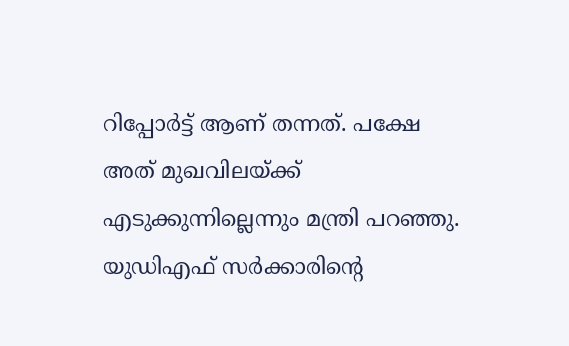റിപ്പോർട്ട് ആണ് തന്നത്. പക്ഷേ അത് മുഖവിലയ്ക്ക് എടുക്കുന്നില്ലെന്നും മന്ത്രി പറഞ്ഞു. യുഡിഎഫ് സർക്കാരിന്‍റെ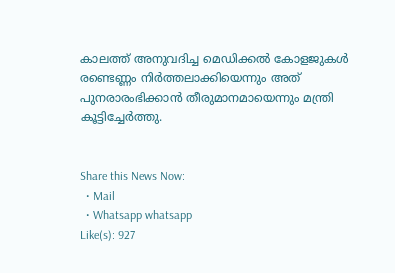കാലത്ത് അനുവദിച്ച മെഡിക്കൽ കോളജുകൾ രണ്ടെണ്ണം നിർത്തലാക്കിയെന്നും അത് പുനരാരംഭിക്കാൻ തീരുമാനമായെന്നും മന്ത്രി കൂട്ടിച്ചേർത്തു.


Share this News Now:
  • Mail
  • Whatsapp whatsapp
Like(s): 927